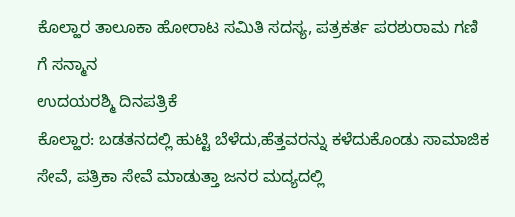ಕೊಲ್ಹಾರ ತಾಲೂಕಾ ಹೋರಾಟ ಸಮಿತಿ ಸದಸ್ಯ, ಪತ್ರಕರ್ತ ಪರಶುರಾಮ ಗಣಿ ಗೆ ಸನ್ಮಾನ
ಉದಯರಶ್ಮಿ ದಿನಪತ್ರಿಕೆ
ಕೊಲ್ಹಾರ: ಬಡತನದಲ್ಲಿ ಹುಟ್ಟಿ ಬೆಳೆದು,ಹೆತ್ತವರನ್ನು ಕಳೆದುಕೊಂಡು ಸಾಮಾಜಿಕ ಸೇವೆ, ಪತ್ರಿಕಾ ಸೇವೆ ಮಾಡುತ್ತಾ ಜನರ ಮದ್ಯದಲ್ಲಿ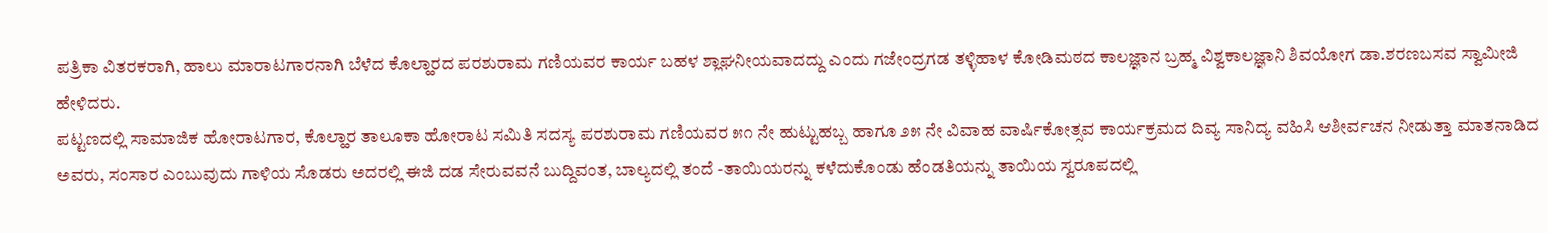ಪತ್ರಿಕಾ ವಿತರಕರಾಗಿ, ಹಾಲು ಮಾರಾಟಗಾರನಾಗಿ ಬೆಳೆದ ಕೊಲ್ಹಾರದ ಪರಶುರಾಮ ಗಣಿಯವರ ಕಾರ್ಯ ಬಹಳ ಶ್ಲಾಘನೀಯವಾದದ್ದು ಎಂದು ಗಜೇಂದ್ರಗಡ ತಳ್ಳಿಹಾಳ ಕೋಡಿಮಠದ ಕಾಲಜ್ಞಾನ ಬ್ರಹ್ಮ ವಿಶ್ವಕಾಲಜ್ಞಾನಿ ಶಿವಯೋಗ ಡಾ.ಶರಣಬಸವ ಸ್ವಾಮೀಜಿ ಹೇಳಿದರು.
ಪಟ್ಟಣದಲ್ಲಿ ಸಾಮಾಜಿಕ ಹೋರಾಟಗಾರ, ಕೊಲ್ಹಾರ ತಾಲೂಕಾ ಹೋರಾಟ ಸಮಿತಿ ಸದಸ್ಯ ಪರಶುರಾಮ ಗಣಿಯವರ ೫೧ ನೇ ಹುಟ್ಟುಹಬ್ಬ ಹಾಗೂ ೨೫ ನೇ ವಿವಾಹ ವಾರ್ಷಿಕೋತ್ಸವ ಕಾರ್ಯಕ್ರಮದ ದಿವ್ಯ ಸಾನಿದ್ಯ ವಹಿಸಿ ಆಶೀರ್ವಚನ ನೀಡುತ್ತಾ ಮಾತನಾಡಿದ ಅವರು, ಸಂಸಾರ ಎಂಬುವುದು ಗಾಳಿಯ ಸೊಡರು ಅದರಲ್ಲಿ ಈಜಿ ದಡ ಸೇರುವವನೆ ಬುದ್ದಿವಂತ, ಬಾಲ್ಯದಲ್ಲಿ ತಂದೆ -ತಾಯಿಯರನ್ನು ಕಳೆದುಕೊಂಡು ಹೆಂಡತಿಯನ್ನು ತಾಯಿಯ ಸ್ವರೂಪದಲ್ಲಿ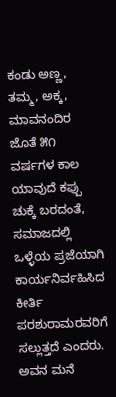ಕಂಡು ಅಣ್ಣ, ತಮ್ಮ, ಅಕ್ಕ, ಮಾವನಂದಿರ ಜೊತೆ ೫೧ ವರ್ಷಗಳ ಕಾಲ ಯಾವುದೆ ಕಪ್ಪು ಚುಕ್ಕೆ ಬರದಂತೆ, ಸಮಾಜದಲ್ಲಿ ಒಳ್ಳೆಯ ಪ್ರಜೆಯಾಗಿ ಕಾರ್ಯನಿರ್ವಹಿಸಿದ ಕೀರ್ತಿ ಪರಶುರಾಮರವರಿಗೆ ಸಲ್ಲುತ್ತದೆ ಎಂದರು.
ಅವನ ಮನೆ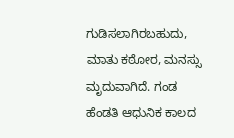ಗುಡಿಸಲಾಗಿರಬಹುದು, ಮಾತು ಕಠೋರ, ಮನಸ್ಸು ಮೃದುವಾಗಿದೆ. ಗಂಡ ಹೆಂಡತಿ ಆಧುನಿಕ ಕಾಲದ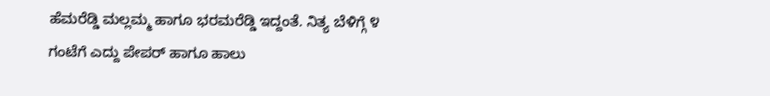ಹೆಮರೆಡ್ಡಿ ಮಲ್ಲಮ್ಮ ಹಾಗೂ ಭರಮರೆಡ್ಡಿ ಇದ್ದಂತೆ. ನಿತ್ಯ ಬೆಳಿಗ್ಗೆ ೪ ಗಂಟೆಗೆ ಎದ್ದು ಪೇಪರ್ ಹಾಗೂ ಹಾಲು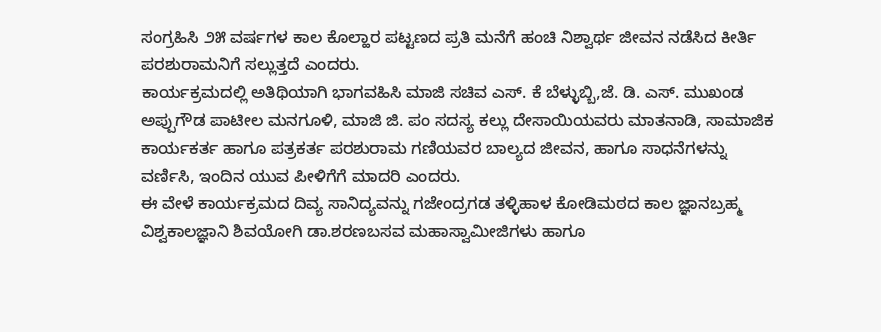ಸಂಗ್ರಹಿಸಿ ೨೫ ವರ್ಷಗಳ ಕಾಲ ಕೊಲ್ಹಾರ ಪಟ್ಟಣದ ಪ್ರತಿ ಮನೆಗೆ ಹಂಚಿ ನಿಶ್ವಾರ್ಥ ಜೀವನ ನಡೆಸಿದ ಕೀರ್ತಿ ಪರಶುರಾಮನಿಗೆ ಸಲ್ಲುತ್ತದೆ ಎಂದರು.
ಕಾರ್ಯಕ್ರಮದಲ್ಲಿ ಅತಿಥಿಯಾಗಿ ಭಾಗವಹಿಸಿ ಮಾಜಿ ಸಚಿವ ಎಸ್. ಕೆ ಬೆಳ್ಳುಬ್ಬಿ,ಜೆ. ಡಿ. ಎಸ್. ಮುಖಂಡ ಅಪ್ಪುಗೌಡ ಪಾಟೀಲ ಮನಗೂಳಿ, ಮಾಜಿ ಜಿ. ಪಂ ಸದಸ್ಯ ಕಲ್ಲು ದೇಸಾಯಿಯವರು ಮಾತನಾಡಿ, ಸಾಮಾಜಿಕ ಕಾರ್ಯಕರ್ತ ಹಾಗೂ ಪತ್ರಕರ್ತ ಪರಶುರಾಮ ಗಣಿಯವರ ಬಾಲ್ಯದ ಜೀವನ, ಹಾಗೂ ಸಾಧನೆಗಳನ್ನು ವರ್ಣಿಸಿ, ಇಂದಿನ ಯುವ ಪೀಳಿಗೆಗೆ ಮಾದರಿ ಎಂದರು.
ಈ ವೇಳೆ ಕಾರ್ಯಕ್ರಮದ ದಿವ್ಯ ಸಾನಿದ್ಯವನ್ನು ಗಜೇಂದ್ರಗಡ ತಳ್ಳಿಹಾಳ ಕೋಡಿಮಠದ ಕಾಲ ಜ್ಞಾನಬ್ರಹ್ಮ ವಿಶ್ವಕಾಲಜ್ಞಾನಿ ಶಿವಯೋಗಿ ಡಾ.ಶರಣಬಸವ ಮಹಾಸ್ವಾಮೀಜಿಗಳು ಹಾಗೂ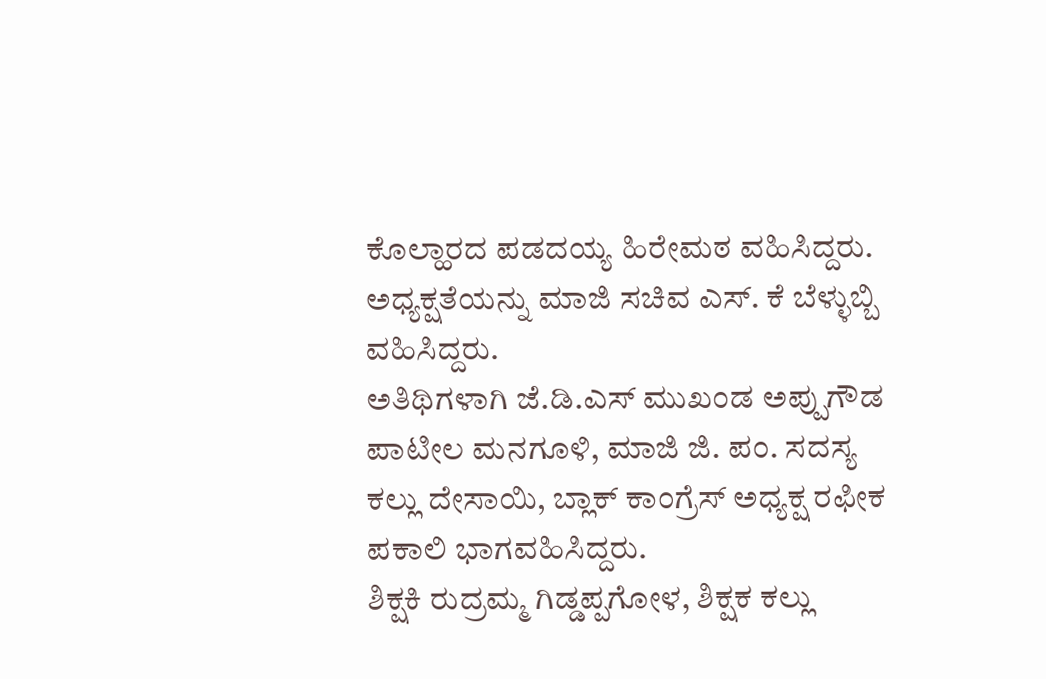ಕೊಲ್ಹಾರದ ಪಡದಯ್ಯ ಹಿರೇಮಠ ವಹಿಸಿದ್ದರು.
ಅಧ್ಯಕ್ಷತೆಯನ್ನು ಮಾಜಿ ಸಚಿವ ಎಸ್. ಕೆ ಬೆಳ್ಳುಬ್ಬಿ ವಹಿಸಿದ್ದರು.
ಅತಿಥಿಗಳಾಗಿ ಜೆ.ಡಿ.ಎಸ್ ಮುಖಂಡ ಅಪ್ಪುಗೌಡ ಪಾಟೀಲ ಮನಗೂಳಿ, ಮಾಜಿ ಜಿ. ಪಂ. ಸದಸ್ಯ ಕಲ್ಲು ದೇಸಾಯಿ, ಬ್ಲಾಕ್ ಕಾಂಗ್ರೆಸ್ ಅಧ್ಯಕ್ಷ ರಫೀಕ ಪಕಾಲಿ ಭಾಗವಹಿಸಿದ್ದರು.
ಶಿಕ್ಷಕಿ ರುದ್ರಮ್ಮ ಗಿಡ್ಡಪ್ಪಗೋಳ, ಶಿಕ್ಷಕ ಕಲ್ಲು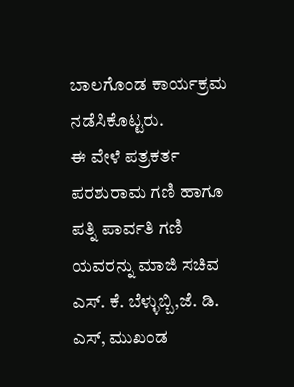ಬಾಲಗೊಂಡ ಕಾರ್ಯಕ್ರಮ ನಡೆಸಿಕೊಟ್ಟರು.
ಈ ವೇಳೆ ಪತ್ರಕರ್ತ ಪರಶುರಾಮ ಗಣಿ ಹಾಗೂ ಪತ್ನಿ ಪಾರ್ವತಿ ಗಣಿ ಯವರನ್ನು ಮಾಜಿ ಸಚಿವ ಎಸ್. ಕೆ. ಬೆಳ್ಳುಬ್ಬಿ,ಜೆ. ಡಿ. ಎಸ್, ಮುಖಂಡ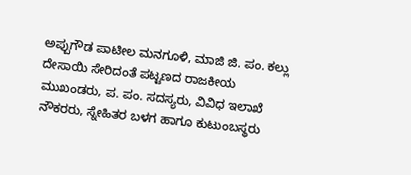ಅಪ್ಪುಗೌಡ ಪಾಟೀಲ ಮನಗೂಳಿ, ಮಾಜಿ ಜಿ. ಪಂ. ಕಲ್ಲು ದೇಸಾಯಿ ಸೇರಿದಂತೆ ಪಟ್ಟಣದ ರಾಜಕೀಯ ಮುಖಂಡರು, ಪ. ಪಂ. ಸದಸ್ಯರು, ವಿವಿಧ ಇಲಾಖೆ ನೌಕರರು, ಸ್ನೇಹಿತರ ಬಳಗ ಹಾಗೂ ಕುಟುಂಬಸ್ಥರು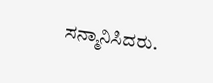ಸನ್ಮಾನಿಸಿದರು.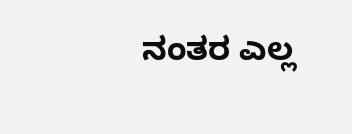ನಂತರ ಎಲ್ಲ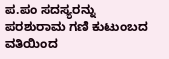ಪ.ಪಂ ಸದಸ್ಯರನ್ನು ಪರಶುರಾಮ ಗಣಿ ಕುಟುಂಬದ ವತಿಯಿಂದ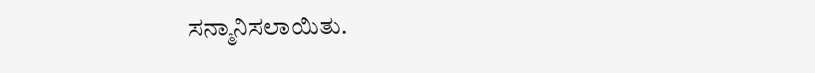ಸನ್ಮಾನಿಸಲಾಯಿತು.